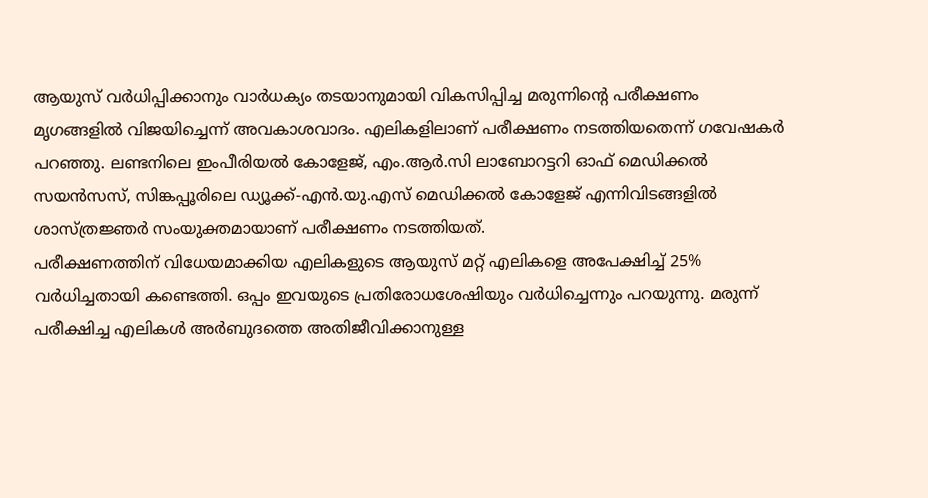ആയുസ് വർധിപ്പിക്കാനും വാർധക്യം തടയാനുമായി വികസിപ്പിച്ച മരുന്നിന്റെ പരീക്ഷണം മൃഗങ്ങളിൽ വിജയിച്ചെന്ന് അവകാശവാദം. എലികളിലാണ് പരീക്ഷണം നടത്തിയതെന്ന് ഗവേഷകർ പറഞ്ഞു. ലണ്ടനിലെ ഇംപീരിയൽ കോളേജ്, എം.ആർ.സി ലാബോറട്ടറി ഓഫ് മെഡിക്കൽ സയൻസസ്, സിങ്കപ്പൂരിലെ ഡ്യൂക്ക്-എൻ.യു.എസ് മെഡിക്കൽ കോളേജ് എന്നിവിടങ്ങളിൽ ശാസ്ത്രജ്ഞർ സംയുക്തമായാണ് പരീക്ഷണം നടത്തിയത്.
പരീക്ഷണത്തിന് വിധേയമാക്കിയ എലികളുടെ ആയുസ് മറ്റ് എലികളെ അപേക്ഷിച്ച് 25% വർധിച്ചതായി കണ്ടെത്തി. ഒപ്പം ഇവയുടെ പ്രതിരോധശേഷിയും വർധിച്ചെന്നും പറയുന്നു. മരുന്ന് പരീക്ഷിച്ച എലികൾ അർബുദത്തെ അതിജീവിക്കാനുള്ള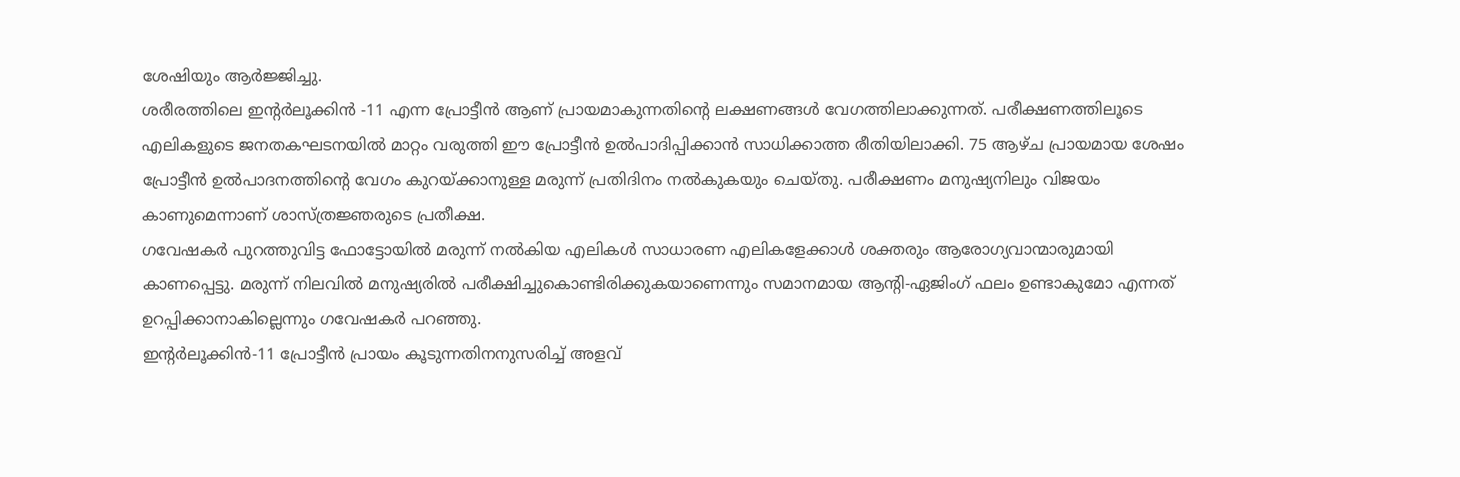ശേഷിയും ആർജ്ജിച്ചു.
ശരീരത്തിലെ ഇന്റർലൂക്കിൻ -11 എന്ന പ്രോട്ടീൻ ആണ് പ്രായമാകുന്നതിന്റെ ലക്ഷണങ്ങൾ വേഗത്തിലാക്കുന്നത്. പരീക്ഷണത്തിലൂടെ എലികളുടെ ജനതകഘടനയിൽ മാറ്റം വരുത്തി ഈ പ്രോട്ടീൻ ഉൽപാദിപ്പിക്കാൻ സാധിക്കാത്ത രീതിയിലാക്കി. 75 ആഴ്ച പ്രായമായ ശേഷം പ്രോട്ടീൻ ഉൽപാദനത്തിന്റെ വേഗം കുറയ്ക്കാനുള്ള മരുന്ന് പ്രതിദിനം നൽകുകയും ചെയ്തു. പരീക്ഷണം മനുഷ്യനിലും വിജയം കാണുമെന്നാണ് ശാസ്ത്രജ്ഞരുടെ പ്രതീക്ഷ.
ഗവേഷകർ പുറത്തുവിട്ട ഫോട്ടോയിൽ മരുന്ന് നൽകിയ എലികൾ സാധാരണ എലികളേക്കാൾ ശക്തരും ആരോഗ്യവാന്മാരുമായി കാണപ്പെട്ടു. മരുന്ന് നിലവിൽ മനുഷ്യരിൽ പരീക്ഷിച്ചുകൊണ്ടിരിക്കുകയാണെന്നും സമാനമായ ആൻ്റി-ഏജിംഗ് ഫലം ഉണ്ടാകുമോ എന്നത് ഉറപ്പിക്കാനാകില്ലെന്നും ഗവേഷകർ പറഞ്ഞു.
ഇൻ്റർലൂക്കിൻ-11 പ്രോട്ടീൻ പ്രായം കൂടുന്നതിനനുസരിച്ച് അളവ്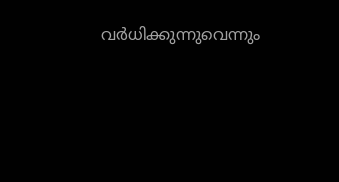വർധിക്കുന്നുവെന്നും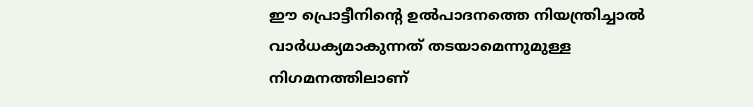ഈ പ്രൊട്ടീനിന്റെ ഉൽപാദനത്തെ നിയന്ത്രിച്ചാൽ വാർധക്യമാകുന്നത് തടയാമെന്നുമുള്ള നിഗമനത്തിലാണ്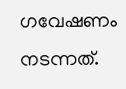ഗവേഷണം നടന്നത്.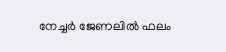നേച്ചർ ജേണലിൽ ഫലം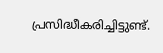പ്രസിദ്ധീകരിച്ചിട്ടുണ്ട്.